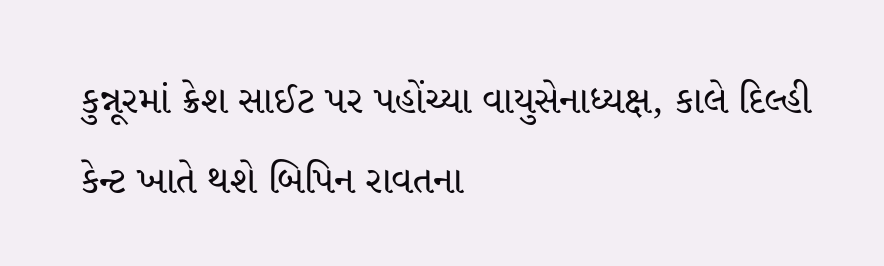કુન્નૂરમાં ક્રેશ સાઈટ પર પહોંચ્યા વાયુસેનાધ્યક્ષ, કાલે દિલ્હી કેન્ટ ખાતે થશે બિપિન રાવતના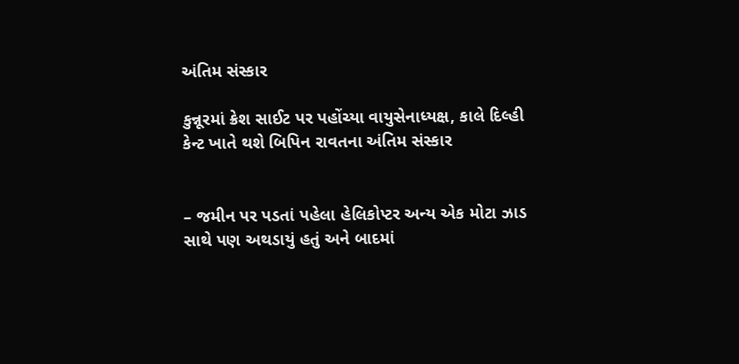અંતિમ સંસ્કાર

કુન્નૂરમાં ક્રેશ સાઈટ પર પહોંચ્યા વાયુસેનાધ્યક્ષ, કાલે દિલ્હી કેન્ટ ખાતે થશે બિપિન રાવતના અંતિમ સંસ્કાર


– જમીન પર પડતાં પહેલા હેલિકોપ્ટર અન્ય એક મોટા ઝાડ સાથે પણ અથડાયું હતું અને બાદમાં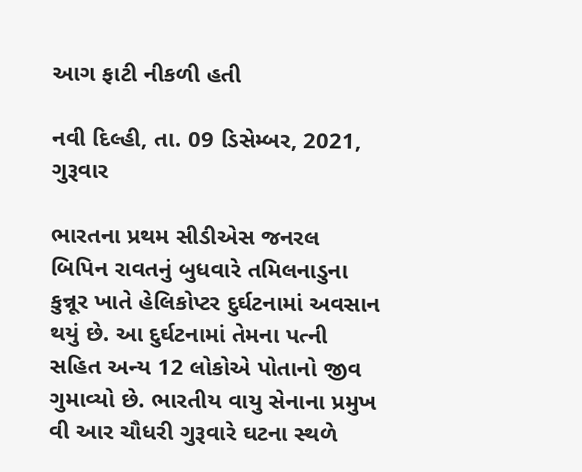આગ ફાટી નીકળી હતી

નવી દિલ્હી, તા. 09 ડિસેમ્બર, 2021, ગુરૂવાર

ભારતના પ્રથમ સીડીએસ જનરલ બિપિન રાવતનું બુધવારે તમિલનાડુના કુન્નૂર ખાતે હેલિકોપ્ટર દુર્ઘટનામાં અવસાન થયું છે. આ દુર્ઘટનામાં તેમના પત્ની સહિત અન્ય 12 લોકોએ પોતાનો જીવ ગુમાવ્યો છે. ભારતીય વાયુ સેનાના પ્રમુખ વી આર ચૌધરી ગુરૂવારે ઘટના સ્થળે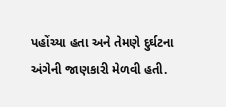પહોંચ્યા હતા અને તેમણે દુર્ઘટના અંગેની જાણકારી મેળવી હતી.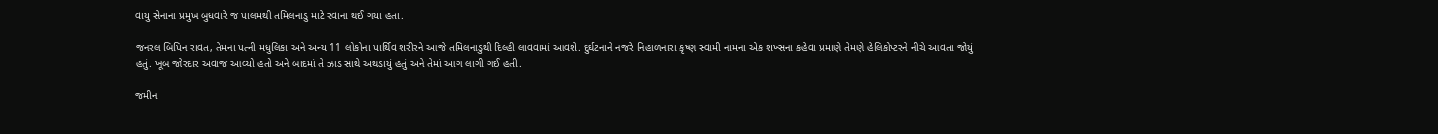વાયુ સેનાના પ્રમુખ બુધવારે જ પાલમથી તમિલનાડુ માટે રવાના થઈ ગયા હતા.

જનરલ બિપિન રાવત, તેમના પત્ની મધુલિકા અને અન્ય 11 લોકોના પાર્થિવ શરીરને આજે તમિલનાડુથી દિલ્હી લાવવામાં આવશે. દુર્ઘટનાને નજરે નિહાળનારા કૃષ્ણ સ્વામી નામના એક શખ્સના કહેવા પ્રમાણે તેમણે હેલિકોપ્ટરને નીચે આવતા જોયું હતું. ખૂબ જોરદાર અવાજ આવ્યો હતો અને બાદમાં તે ઝાડ સાથે અથડાયું હતું અને તેમાં આગ લાગી ગઈ હતી.

જમીન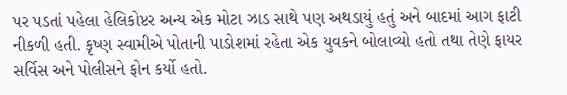પર પડતાં પહેલા હેલિકોપ્ટર અન્ય એક મોટા ઝાડ સાથે પણ અથડાયું હતું અને બાદમાં આગ ફાટી નીકળી હતી. કૃષ્ણ સ્વામીએ પોતાની પાડોશમાં રહેતા એક યુવકને બોલાવ્યો હતો તથા તેણે ફાયર સર્વિસ અને પોલીસને ફોન કર્યો હતો.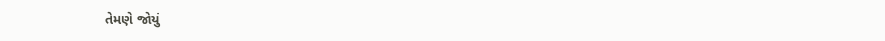તેમણે જોયું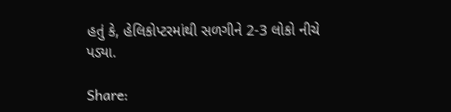હતું કે, હેલિકોપ્ટરમાંથી સળગીને 2-3 લોકો નીચે પડ્યા.

Share: